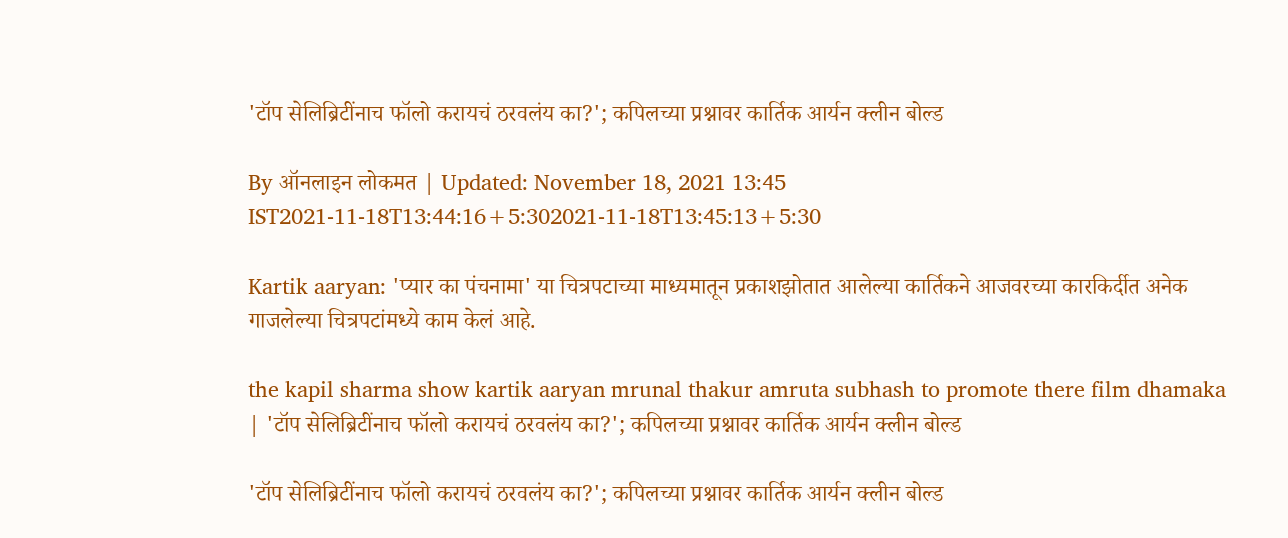'टॉप सेलिब्रिटींनाच फॉलो करायचं ठरवलंय का?'; कपिलच्या प्रश्नावर कार्तिक आर्यन क्लीन बोल्ड

By ऑनलाइन लोकमत | Updated: November 18, 2021 13:45 IST2021-11-18T13:44:16+5:302021-11-18T13:45:13+5:30

Kartik aaryan: 'प्यार का पंचनामा' या चित्रपटाच्या माध्यमातून प्रकाशझोतात आलेल्या कार्तिकने आजवरच्या कारकिर्दीत अनेक गाजलेल्या चित्रपटांमध्ये काम केलं आहे.

the kapil sharma show kartik aaryan mrunal thakur amruta subhash to promote there film dhamaka | 'टॉप सेलिब्रिटींनाच फॉलो करायचं ठरवलंय का?'; कपिलच्या प्रश्नावर कार्तिक आर्यन क्लीन बोल्ड

'टॉप सेलिब्रिटींनाच फॉलो करायचं ठरवलंय का?'; कपिलच्या प्रश्नावर कार्तिक आर्यन क्लीन बोल्ड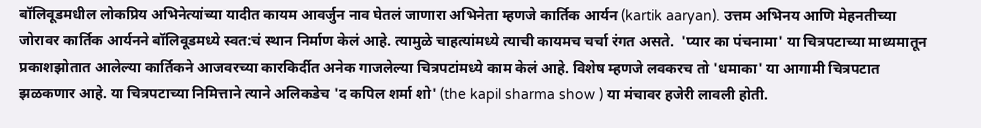बॉलिवूडमधील लोकप्रिय अभिनेत्यांच्या यादीत कायम आवर्जुन नाव घेतलं जाणारा अभिनेता म्हणजे कार्तिक आर्यन (kartik aaryan). उत्तम अभिनय आणि मेहनतीच्या जोरावर कार्तिक आर्यनने बॉलिवूडमध्ये स्वत:चं स्थान निर्माण केलं आहे. त्यामुळे चाहत्यांमध्ये त्याची कायमच चर्चा रंगत असते.  'प्यार का पंचनामा' या चित्रपटाच्या माध्यमातून प्रकाशझोतात आलेल्या कार्तिकने आजवरच्या कारकिर्दीत अनेक गाजलेल्या चित्रपटांमध्ये काम केलं आहे. विशेष म्हणजे लवकरच तो 'धमाका' या आगामी चित्रपटात झळकणार आहे. या चित्रपटाच्या निमित्ताने त्याने अलिकडेच 'द कपिल शर्मा शो' (the kapil sharma show ) या मंचावर हजेरी लावली होती.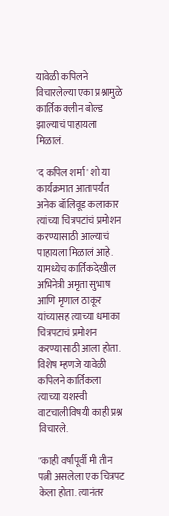यावेळी कपिलने विचारलेल्या एका प्रश्नामुळे कार्तिक क्लीन बोल्ड झाल्याचं पाहायला मिळालं.

'द कपिल शर्मा' शो या कार्यक्रमात आतापर्यंत अनेक बॉलिवूड कलाकार त्यांच्या चित्रपटांचं प्रमोशन करण्यासाठी आल्याचं पाहायला मिळालं आहे. यामध्येच कार्तिकदेखील अभिनेत्री अमृता सुभाष आणि मृणाल ठाकूर यांच्यासह त्याच्या धमाका चित्रपटाचं प्रमोशन करण्यासाठी आला होता. विशेष म्हणजे यावेळी कपिलने कार्तिकला त्याच्या यशस्वी वाटचालीविषयी काही प्रश्न विचारले.

"काही वर्षांपूर्वी मी तीन पत्नी असलेला एक चित्रपट केला होता. त्यानंतर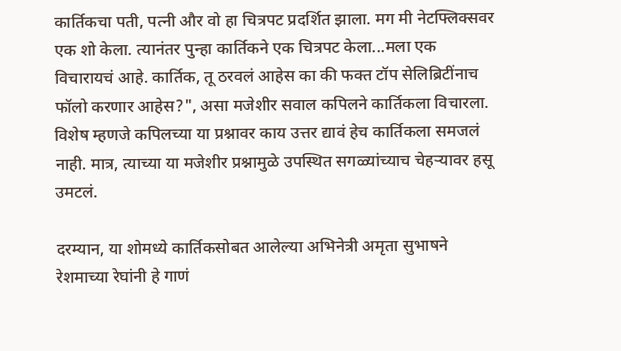कार्तिकचा पती, पत्नी और वो हा चित्रपट प्रदर्शित झाला. मग मी नेटफ्लिक्सवर एक शो केला. त्यानंतर पुन्हा कार्तिकने एक चित्रपट केला...मला एक विचारायचं आहे. कार्तिक, तू ठरवलं आहेस का की फक्त टॉप सेलिब्रिटींनाच फॉलो करणार आहेस?", असा मजेशीर सवाल कपिलने कार्तिकला विचारला. विशेष म्हणजे कपिलच्या या प्रश्नावर काय उत्तर द्यावं हेच कार्तिकला समजलं नाही. मात्र, त्याच्या या मजेशीर प्रश्नामुळे उपस्थित सगळ्यांच्याच चेहऱ्यावर हसू उमटलं.

दरम्यान, या शोमध्ये कार्तिकसोबत आलेल्या अभिनेत्री अमृता सुभाषने रेशमाच्या रेघांनी हे गाणं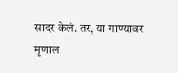सादर केलं. तर, या गाण्यावर मृणाल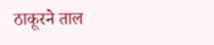ठाकूरने ताल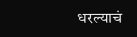धरल्याचं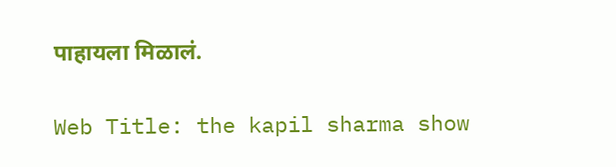पाहायला मिळालं.

Web Title: the kapil sharma show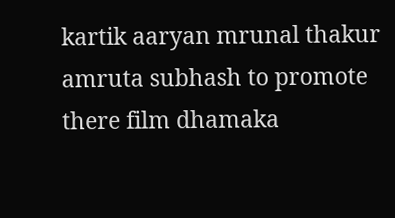kartik aaryan mrunal thakur amruta subhash to promote there film dhamaka